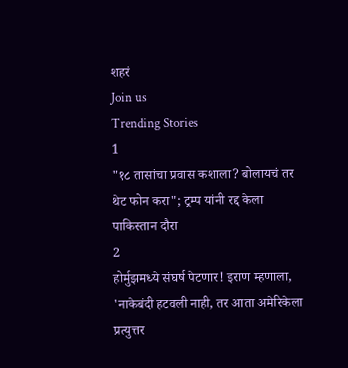शहरं
Join us
Trending Stories
1
"१८ तासांचा प्रवास कशाला? बोलायचं तर थेट फोन करा"; ट्रम्प यांनी रद्द केला पाकिस्तान दौरा
2
होर्मुझमध्ये संघर्ष पेटणार! इराण म्हणाला, 'नाकेबंदी हटवली नाही, तर आता अमेरिकेला प्रत्युत्तर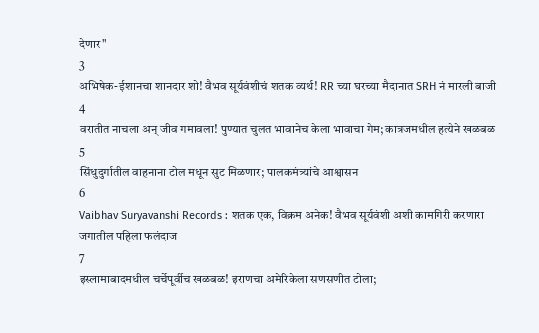देणार"
3
अभिषेक-ईशानचा शानदार शो! वैभव सूर्यवंशीचं शतक व्यर्थ! RR च्या घरच्या मैदानात SRH नं मारली बाजी
4
वरातीत नाचला अन् जीव गमावला! पुण्यात चुलत भावानेच केला भावाचा गेम; कात्रजमधील हत्येने खळबळ
5
सिंधुदुर्गातील वाहनाना टोल मधून सुट मिळणार; पालकमंत्र्यांचे आश्वासन
6
Vaibhav Suryavanshi Records : शतक एक, विक्रम अनेक! वैभव सूर्यवंशी अशी कामगिरी करणारा जगातील पहिला फलंदाज
7
इस्लामाबादमधील चर्चेपूर्वीच खळबळ! इराणचा अमेरिकेला सणसणीत टोला;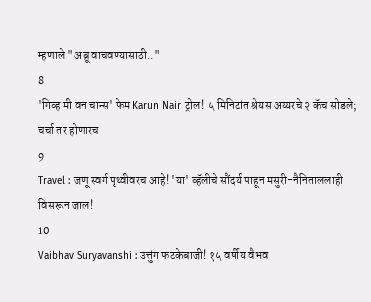म्हणाले "अब्रू वाचवण्यासाठी.."
8
'गिव्ह मी वन चान्स' फेम Karun Nair ट्रोल! ५ मिनिटांत श्रेयस अय्यरचे २ कॅच सोडले; चर्चा तर होणारच
9
Travel : जणू स्वर्ग पृथ्वीवरच आहे! 'या' व्हॅलीचे सौंदर्य पाहून मसुरी-नैनिताललाही विसरून जाल!
10
Vaibhav Suryavanshi : उत्तुंग फटकेबाजी! १५ वर्षीय वैभव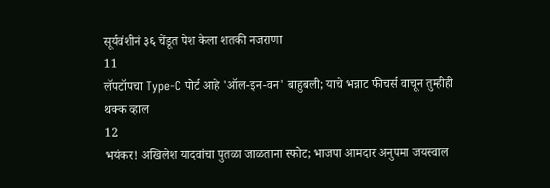सूर्यवंशीनं ३६ चेंडूत पेश केला शतकी नजराणा
11
लॅपटॉपचा Type-C पोर्ट आहे 'ऑल-इन-वन' बाहुबली; याचे भन्नाट फीचर्स वाचून तुम्हीही थक्क व्हाल
12
भयंकर! अखिलेश यादवांचा पुतळा जाळताना स्फोट; भाजपा आमदार अनुपमा जयस्वाल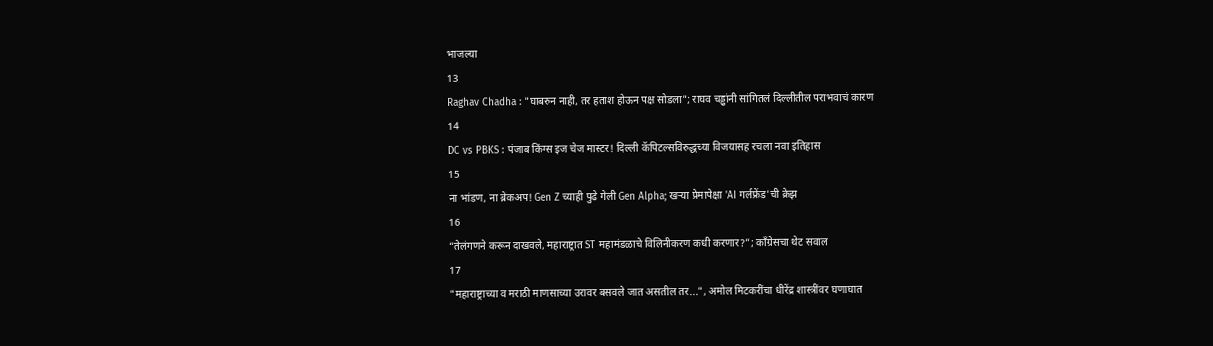भाजल्या
13
Raghav Chadha : "घाबरुन नाही, तर हताश होऊन पक्ष सोडला"; राघव चड्ढांनी सांगितलं दिल्लीतील पराभवाचं कारण
14
DC vs PBKS : पंजाब किंग्स इज चेज मास्टर! दिल्ली कॅपिटल्सविरुद्धच्या विजयासह रचला नवा इतिहास
15
ना भांडण, ना ब्रेकअप! Gen Z च्याही पुढे गेली Gen Alpha; खऱ्या प्रेमापेक्षा 'AI गर्लफ्रेंड'ची क्रेझ
16
“तेलंगणने करून दाखवले, महाराष्ट्रात ST महामंडळाचे विलिनीकरण कधी करणार?”; काँग्रेसचा थेट सवाल
17
"महाराष्ट्राच्या व मराठी माणसाच्या उरावर बसवले जात असतील तर...", अमोल मिटकरींचा धीरेंद्र शास्त्रींवर घणाघात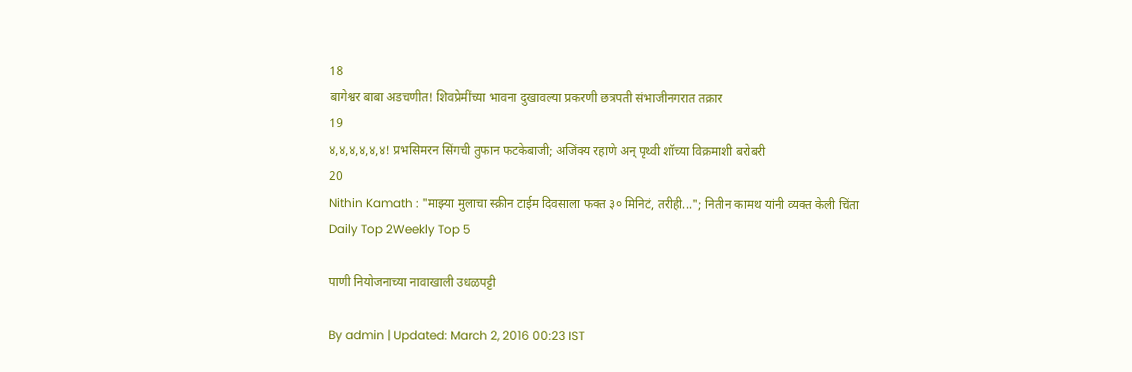18
बागेश्वर बाबा अडचणीत! शिवप्रेमींच्या भावना दुखावल्या प्रकरणी छत्रपती संभाजीनगरात तक्रार
19
४,४,४,४,४,४! प्रभसिमरन सिंगची तुफान फटकेबाजी; अजिंक्य रहाणे अन् पृथ्वी शॉच्या विक्रमाशी बरोबरी
20
Nithin Kamath : "माझ्या मुलाचा स्क्रीन टाईम दिवसाला फक्त ३० मिनिटं, तरीही..."; नितीन कामथ यांनी व्यक्त केली चिंता
Daily Top 2Weekly Top 5

पाणी नियोजनाच्या नावाखाली उधळपट्टी

By admin | Updated: March 2, 2016 00:23 IST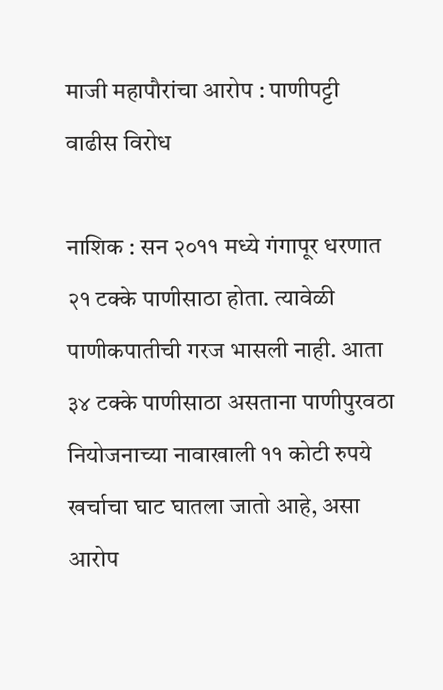माजी महापौरांचा आरोप : पाणीपट्टी वाढीस विरोध

नाशिक : सन २०११ मध्ये गंगापूर धरणात २१ टक्के पाणीसाठा होता. त्यावेळी पाणीकपातीची गरज भासली नाही. आता ३४ टक्के पाणीसाठा असताना पाणीपुरवठा नियोजनाच्या नावाखाली ११ कोटी रुपये खर्चाचा घाट घातला जातो आहे, असा आरोप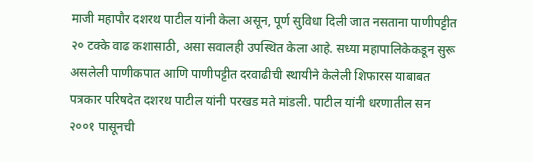माजी महापौर दशरथ पाटील यांनी केला असून, पूर्ण सुविधा दिली जात नसताना पाणीपट्टीत २० टक्के वाढ कशासाठी, असा सवालही उपस्थित केला आहे. सध्या महापालिकेकडून सुरू असलेली पाणीकपात आणि पाणीपट्टीत दरवाढीची स्थायीने केलेली शिफारस याबाबत पत्रकार परिषदेत दशरथ पाटील यांनी परखड मते मांडली. पाटील यांनी धरणातील सन २००१ पासूनची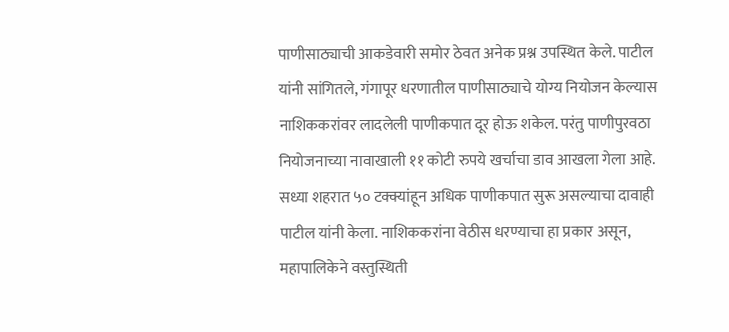पाणीसाठ्याची आकडेवारी समोर ठेवत अनेक प्रश्न उपस्थित केले. पाटील यांनी सांगितले, गंगापूर धरणातील पाणीसाठ्याचे योग्य नियोजन केल्यास नाशिककरांवर लादलेली पाणीकपात दूर होऊ शकेल. परंतु पाणीपुरवठा नियोजनाच्या नावाखाली ११ कोटी रुपये खर्चाचा डाव आखला गेला आहे. सध्या शहरात ५० टक्क्यांहून अधिक पाणीकपात सुरू असल्याचा दावाही पाटील यांनी केला. नाशिककरांना वेठीस धरण्याचा हा प्रकार असून, महापालिकेने वस्तुस्थिती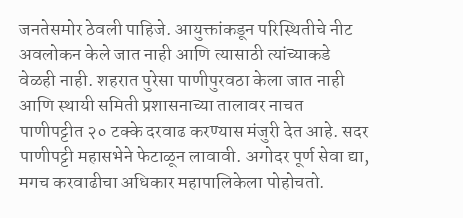जनतेसमोर ठेवली पाहिजे. आयुक्तांकडून परिस्थितीचे नीट अवलोकन केले जात नाही आणि त्यासाठी त्यांच्याकडे वेळही नाही. शहरात पुरेसा पाणीपुरवठा केला जात नाही आणि स्थायी समिती प्रशासनाच्या तालावर नाचत पाणीपट्टीत २० टक्के दरवाढ करण्यास मंजुरी देत आहे. सदर पाणीपट्टी महासभेने फेटाळून लावावी. अगोदर पूर्ण सेवा द्या, मगच करवाढीचा अधिकार महापालिकेला पोहोचतो.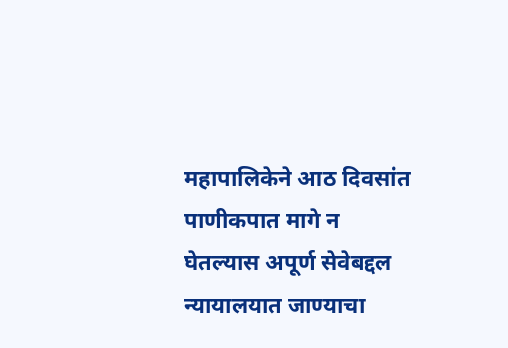महापालिकेने आठ दिवसांत पाणीकपात मागे न घेतल्यास अपूर्ण सेवेबद्दल न्यायालयात जाण्याचा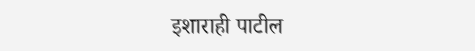इशाराही पाटील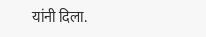यांनी दिला.